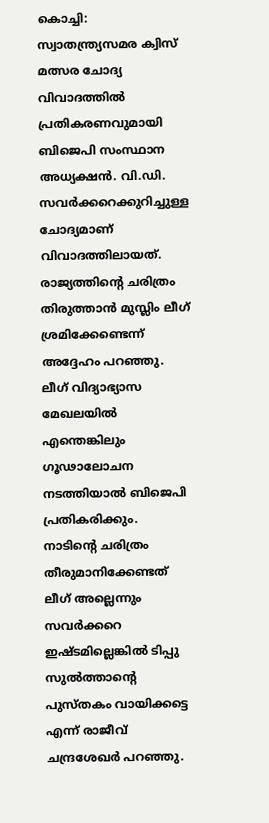കൊച്ചി: സ്വാതന്ത്ര്യസമര ക്വിസ് മത്സര ചോദ്യ വിവാദത്തിൽ പ്രതികരണവുമായി ബിജെപി സംസ്ഥാന അധ്യക്ഷൻ. വി.ഡി. സവർക്കറെക്കുറിച്ചുള്ള ചോദ്യമാണ് വിവാദത്തിലായത്. രാജ്യത്തിന്റെ ചരിത്രം തിരുത്താൻ മുസ്ലിം ലീഗ് ശ്രമിക്കേണ്ടെന്ന് അദ്ദേഹം പറഞ്ഞു. ലീഗ് വിദ്യാഭ്യാസ മേഖലയിൽ എന്തെങ്കിലും ഗൂഢാലോചന നടത്തിയാൽ ബിജെപി പ്രതികരിക്കും. നാടിന്റെ ചരിത്രം തീരുമാനിക്കേണ്ടത് ലീഗ് അല്ലെന്നും സവർക്കറെ ഇഷ്ടമില്ലെങ്കിൽ ടിപ്പു സുൽത്താന്റെ പുസ്തകം വായിക്കട്ടെ എന്ന് രാജീവ് ചന്ദ്രശേഖർ പറഞ്ഞു.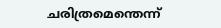ചരിത്രമെന്തെന്ന്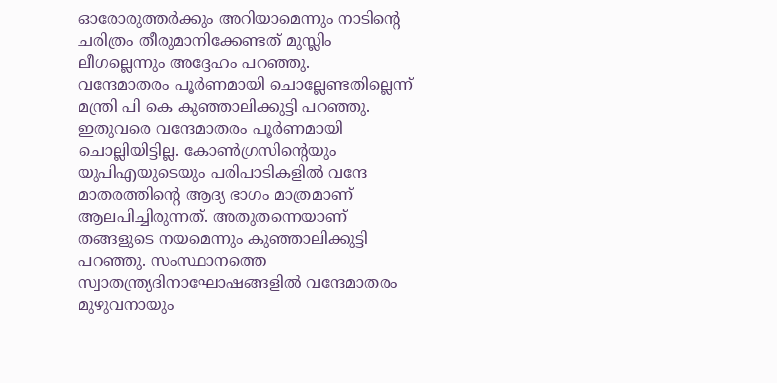ഓരോരുത്തർക്കും അറിയാമെന്നും നാടിന്റെ ചരിത്രം തീരുമാനിക്കേണ്ടത് മുസ്ലിം ലീഗല്ലെന്നും അദ്ദേഹം പറഞ്ഞു.
വന്ദേമാതരം പൂർണമായി ചൊല്ലേണ്ടതില്ലെന്ന് മന്ത്രി പി കെ കുഞ്ഞാലിക്കുട്ടി പറഞ്ഞു. ഇതുവരെ വന്ദേമാതരം പൂർണമായി ചൊല്ലിയിട്ടില്ല. കോൺഗ്രസിൻ്റെയും യുപിഎയുടെയും പരിപാടികളിൽ വന്ദേ മാതരത്തിൻ്റെ ആദ്യ ഭാഗം മാത്രമാണ് ആലപിച്ചിരുന്നത്. അതുതന്നെയാണ് തങ്ങളുടെ നയമെന്നും കുഞ്ഞാലിക്കുട്ടി പറഞ്ഞു. സംസ്ഥാനത്തെ സ്വാതന്ത്ര്യദിനാഘോഷങ്ങളിൽ വന്ദേമാതരം മുഴുവനായും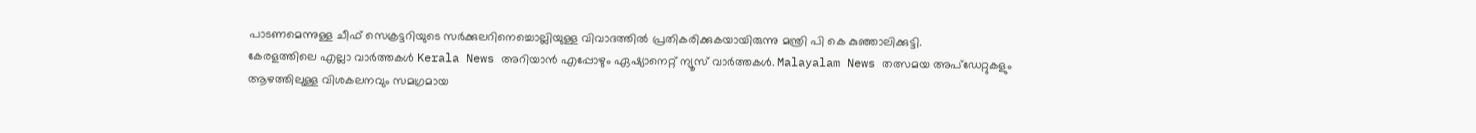പാടണമെന്നുള്ള ചീഫ് സെക്രട്ടറിയുടെ സർക്കുലറിനെച്ചൊല്ലിയുള്ള വിവാദത്തിൽ പ്രതികരിക്കുകയായിരുന്നു മന്ത്രി പി കെ കുഞ്ഞാലിക്കുട്ടി.
കേരളത്തിലെ എല്ലാ വാർത്തകൾ Kerala News അറിയാൻ എപ്പോഴും ഏഷ്യാനെറ്റ് ന്യൂസ് വാർത്തകൾ. Malayalam News തത്സമയ അപ്ഡേറ്റുകളും ആഴത്തിലുള്ള വിശകലനവും സമഗ്രമായ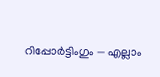റിപ്പോർട്ടിംഗും — എല്ലാം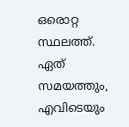ഒരൊറ്റ സ്ഥലത്ത്. ഏത് സമയത്തും, എവിടെയും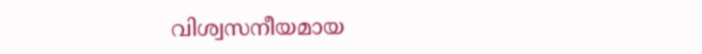വിശ്വസനീയമായ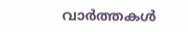വാർത്തകൾ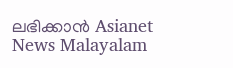ലഭിക്കാൻ Asianet News Malayalam